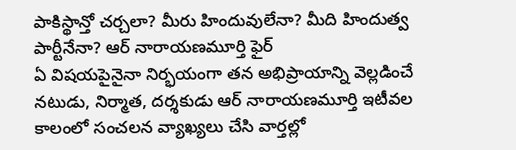పాకిస్థాన్తో చర్చలా? మీరు హిందువులేనా? మీది హిందుత్వ పార్టీనేనా? ఆర్ నారాయణమూర్తి ఫైర్
ఏ విషయపైనైనా నిర్భయంగా తన అభిప్రాయాన్ని వెల్లడించే నటుడు, నిర్మాత, దర్శకుడు ఆర్ నారాయణమూర్తి ఇటీవల కాలంలో సంచలన వ్యాఖ్యలు చేసి వార్తల్లో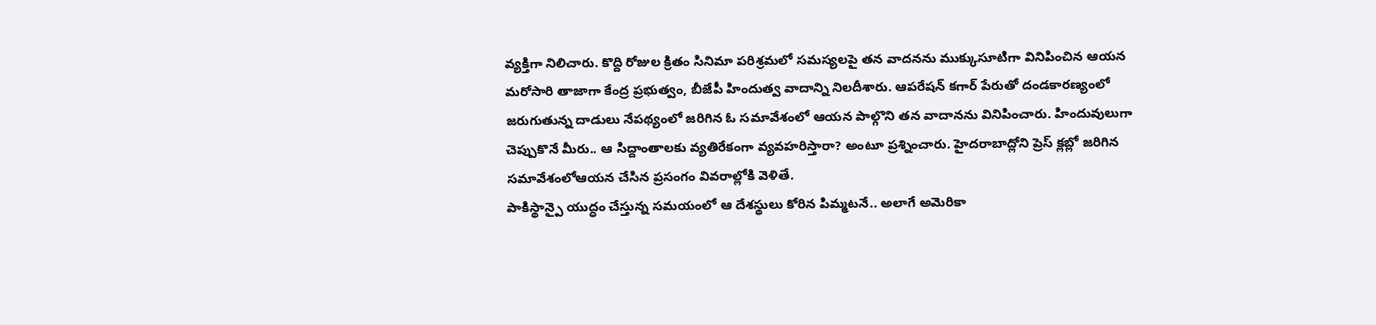వ్యక్తిగా నిలిచారు. కొద్ది రోజుల క్రితం సినిమా పరిశ్రమలో సమస్యలపై తన వాదనను ముక్కుసూటిగా వినిపించిన ఆయన మరోసారి తాజాగా కేంద్ర ప్రభుత్వం, బీజేపీ హిందుత్వ వాదాన్ని నిలదీశారు. ఆపరేషన్ కగార్ పేరుతో దండకారణ్యంలో జరుగుతున్న దాడులు నేపథ్యంలో జరిగిన ఓ సమావేశంలో ఆయన పాల్గొని తన వాదానను వినిపించారు. హిందువులుగా చెప్పుకొనే మీరు.. ఆ సిద్దాంతాలకు వ్యతిరేకంగా వ్యవహరిస్తారా? అంటూ ప్రశ్నించారు. హైదరాబాద్లోని ప్రెస్ క్లబ్లో జరిగిన సమావేశంలోఆయన చేసిన ప్రసంగం వివరాల్లోకి వెళితే.
పాకిస్థాన్పై యుద్ధం చేస్తున్న సమయంలో ఆ దేశస్థులు కోరిన పిమ్మటనే.. అలాగే అమెరికా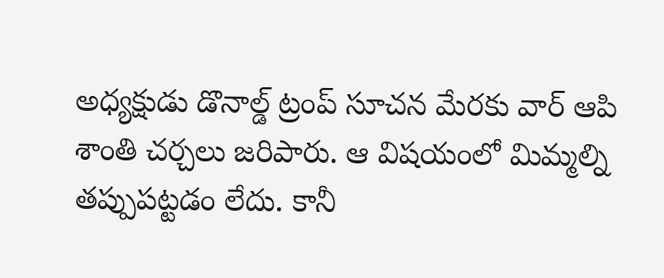అధ్యక్షుడు డొనాల్డ్ ట్రంప్ సూచన మేరకు వార్ ఆపి శాంతి చర్చలు జరిపారు. ఆ విషయంలో మిమ్మల్ని తప్పుపట్టడం లేదు. కానీ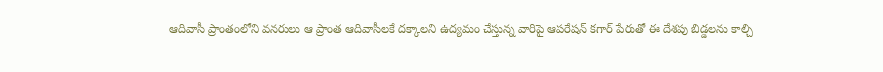ఆదివాసీ ప్రాంతంలోని వనరులు ఆ ప్రాంత ఆదివాసీలకే దక్కాలని ఉద్యమం చేస్తున్న వారిపై ఆపరేషన్ కగార్ పేరుతో ఈ దేశపు బిడ్డలను కాల్చి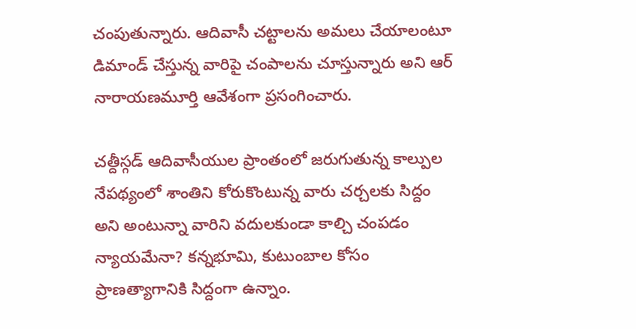చంపుతున్నారు. ఆదివాసీ చట్టాలను అమలు చేయాలంటూ డిమాండ్ చేస్తున్న వారిపై చంపాలను చూస్తున్నారు అని ఆర్ నారాయణమూర్తి ఆవేశంగా ప్రసంగించారు.

చత్దీస్గడ్ ఆదివాసీయుల ప్రాంతంలో జరుగుతున్న కాల్పుల నేపథ్యంలో శాంతిని కోరుకొంటున్న వారు చర్చలకు సిద్దం అని అంటున్నా వారిని వదులకుండా కాల్చి చంపడం న్యాయమేనా? కన్నభూమి, కుటుంబాల కోసం ప్రాణత్యాగానికి సిద్దంగా ఉన్నాం.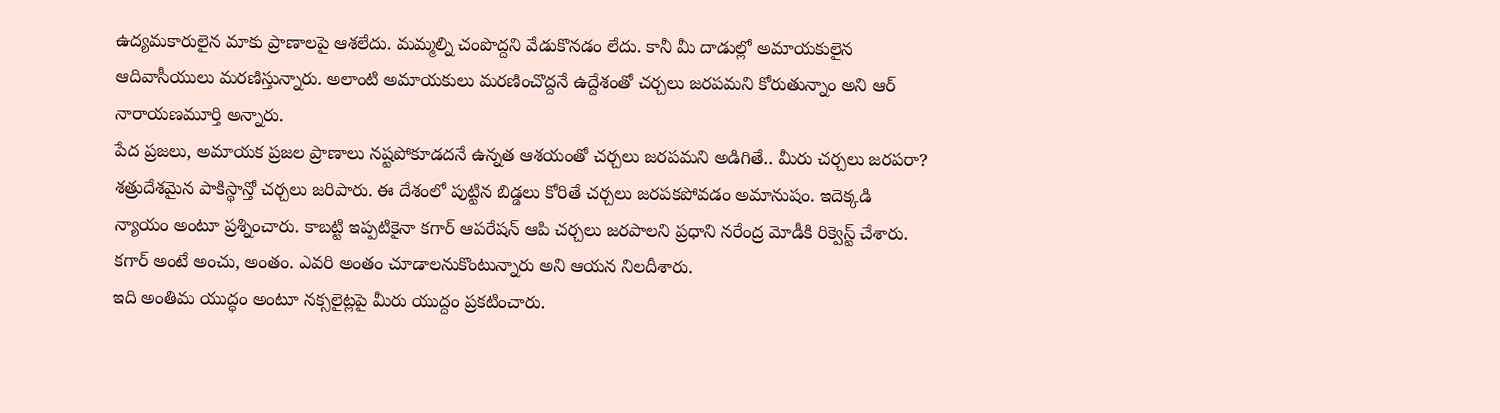ఉద్యమకారులైన మాకు ప్రాణాలపై ఆశలేదు. మమ్మల్ని చంపొద్దని వేడుకొనడం లేదు. కానీ మీ దాడుల్లో అమాయకులైన ఆదివాసీయులు మరణిస్తున్నారు. అలాంటి అమాయకులు మరణించొద్దనే ఉద్దేశంతో చర్చలు జరపమని కోరుతున్నాం అని ఆర్ నారాయణమూర్తి అన్నారు.
పేద ప్రజలు, అమాయక ప్రజల ప్రాణాలు నష్టపోకూడదనే ఉన్నత ఆశయంతో చర్చలు జరపమని అడిగితే.. మీరు చర్చలు జరపరా? శత్రుదేశమైన పాకిస్థాన్తో చర్చలు జరిపారు. ఈ దేశంలో పుట్టిన బిడ్డలు కోరితే చర్చలు జరపకపోవడం అమానుషం. ఇదెక్కడి న్యాయం అంటూ ప్రశ్నించారు. కాబట్టి ఇప్పటికైనా కగార్ ఆపరేషన్ ఆపి చర్చలు జరపాలని ప్రధాని నరేంద్ర మోడీకి రిక్వెస్ట్ చేశారు. కగార్ అంటే అంచు, అంతం. ఎవరి అంతం చూడాలనుకొంటున్నారు అని ఆయన నిలదీశారు.
ఇది అంతిమ యుద్ధం అంటూ నక్సలైట్లపై మీరు యుద్దం ప్రకటించారు.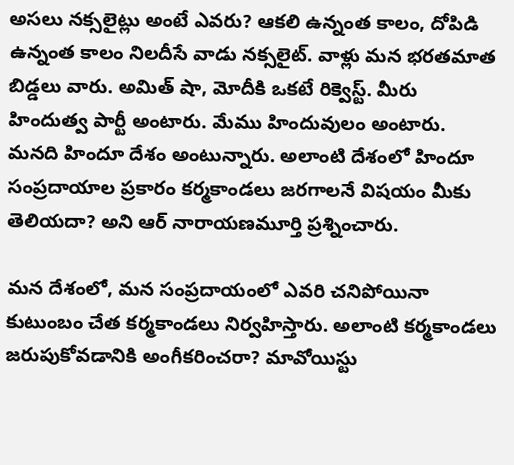అసలు నక్సలైట్లు అంటే ఎవరు? ఆకలి ఉన్నంత కాలం, దోపిడి ఉన్నంత కాలం నిలదీసే వాడు నక్సలైట్. వాళ్లు మన భరతమాత బిడ్డలు వారు. అమిత్ షా, మోదీకి ఒకటే రిక్వెస్ట్. మీరు హిందుత్వ పార్టీ అంటారు. మేము హిందువులం అంటారు. మనది హిందూ దేశం అంటున్నారు. అలాంటి దేశంలో హిందూ సంప్రదాయాల ప్రకారం కర్మకాండలు జరగాలనే విషయం మీకు తెలియదా? అని ఆర్ నారాయణమూర్తి ప్రశ్నించారు.

మన దేశంలో, మన సంప్రదాయంలో ఎవరి చనిపోయినా కుటుంబం చేత కర్మకాండలు నిర్వహిస్తారు. అలాంటి కర్మకాండలు జరుపుకోవడానికి అంగీకరించరా? మావోయిస్టు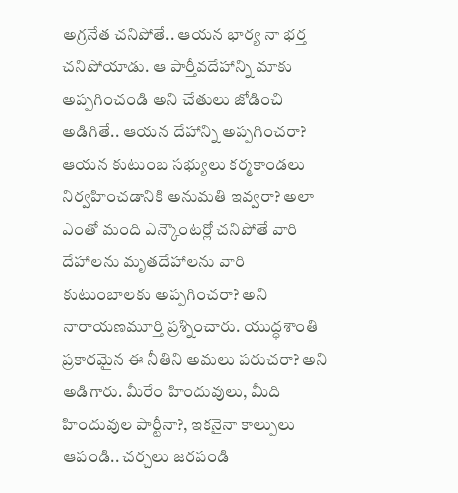అగ్రనేత చనిపోతే.. ఆయన భార్య నా భర్త చనిపోయాడు. ఆ పార్తీవదేహాన్ని మాకు అప్పగించండి అని చేతులు జోడించి అడిగితే.. ఆయన దేహాన్ని అప్పగించరా? ఆయన కుటుంబ సభ్యులు కర్మకాండలు నిర్వహించడానికి అనుమతి ఇవ్వరా? అలా ఎంతో మంది ఎన్కౌంటర్లో చనిపోతే వారి దేహాలను మృతదేహాలను వారి కుటుంబాలకు అప్పగించరా? అని నారాయణమూర్తి ప్రశ్నించారు. యుద్ధశాంతి ప్రకారమైన ఈ నీతిని అమలు పరుచరా? అని అడిగారు. మీరేం హిందువులు, మీది హిందువుల పార్టీనా?, ఇకనైనా కాల్పులు ఆపండి.. చర్చలు జరపండి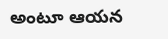అంటూ ఆయన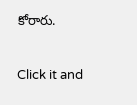కోరారు.


Click it and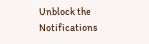Unblock the Notifications